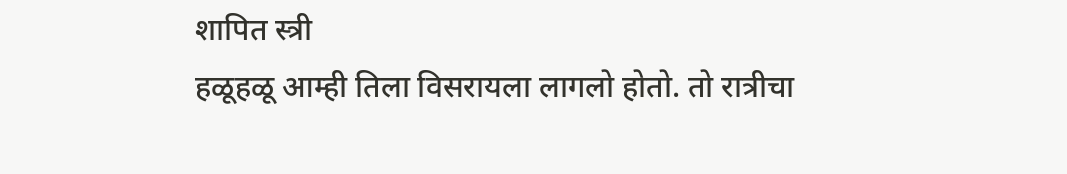शापित स्त्री
हळूहळू आम्ही तिला विसरायला लागलो होतो. तो रात्रीचा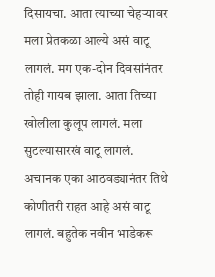दिसायचा. आता त्याच्या चेहऱ्यावर मला प्रेतकळा आल्ये असं वाटू लागलं. मग एक-दोन दिवसांनंतर तोही गायब झाला. आता तिच्या खोलीला कुलूप लागलं. मला सुटल्यासारखं वाटू लागलं.
अचानक एका आठवड्यानंतर तिथे कोणीतरी राहत आहे असं वाटू लागलं. बहुतेक नवीन भाडेकरू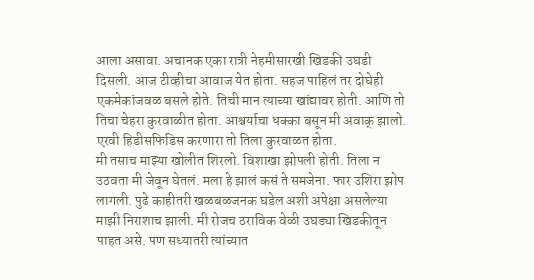आला असावा. अचानक एका रात्री नेहमीसारखी खिडकी उघडी दिसली. आज टीव्हीचा आवाज येत होता. सहज पाहिलं तर दोघेही एकमेकांजवळ बसले होते. तिची मान त्याच्या खांद्यावर होती. आणि तो तिचा चेहरा कुरवाळीत होता. आश्चर्याचा धक्का बसून मी अवाक् झालो. एरवी हिडीसफिडिस करणारा तो तिला कुरवाळत होता.
मी तसाच माझ्या खोलीत शिरलो. विशाखा झोपली होती. तिला न उठवता मी जेवून घेतलं. मला हे झालं कसं ते समजेना. फार उशिरा झोप लागली. पुढे काहीतरी खळबळजनक घडेल अशी अपेक्षा असलेल्या माझी निराशाच झाली. मी रोजच ठराविक वेळी उघड्या खिडकीतून पाहत असे. पण सध्यातरी त्यांच्यात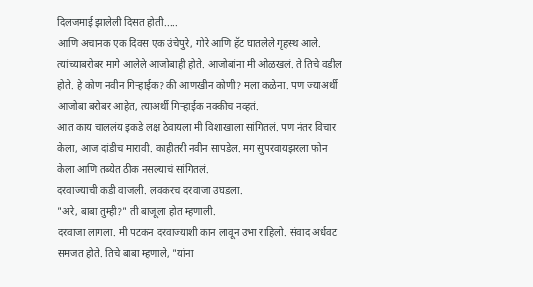दिलजमाई झालेली दिसत होती.....
आणि अचानक एक दिवस एक उंचेपुरे, गोरे आणि हॅट घातलेले गृहस्थ आले. त्यांच्याबरोबर मागे आलेले आजोबाही होते. आजोबांना मी ओळखलं. ते तिचे वडील होते. हे कोण नवीन गिऱ्हाईक? की आणखीन कोणी? मला कळेना. पण ज्याअर्थी आजोबा बरोबर आहेत, त्याअर्थी गिऱ्हाईक नक्कीच नव्हतं.
आत काय चाललंय इकडे लक्ष ठेवायला मी विशाखाला सांगितलं. पण नंतर विचार केला, आज दांडीच मारावी. काहीतरी नवीन सापडेल. मग सुपरवायझरला फोन केला आणि तब्येत ठीक नसल्याचं सांगितलं.
दरवाज्याची कडी वाजली. लवकरच दरवाजा उघडला.
"अरे, बाबा तुम्ही?" ती बाजूला होत म्हणाली.
दरवाजा लागला. मी पटकन दरवाज्याशी कान लावून उभा राहिलो. संवाद अर्धवट समजत होते. तिचे बाबा म्हणाले, "यांना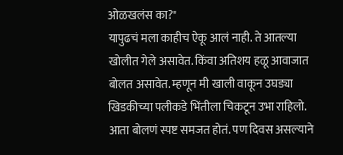ओळखलंस का?"
यापुढचं मला काहीच ऐकू आलं नाही. ते आतल्या खोलीत गेले असावेत. किंवा अतिशय हळू आवाजात बोलत असावेत. म्हणून मी खाली वाकून उघड्या खिडकीच्या पलीकडे भिंतीला चिकटून उभा राहिलो. आता बोलणं स्पष्ट समजत होतं. पण दिवस असल्याने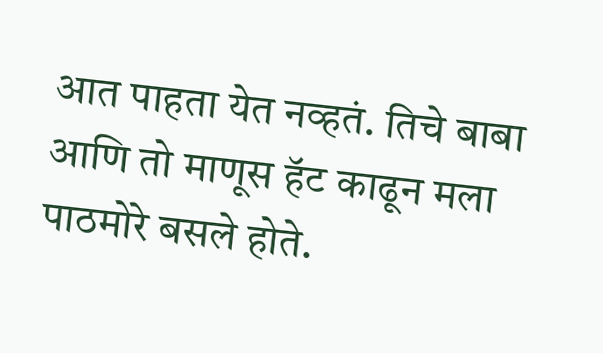आत पाहता येत नव्हतं. तिचे बाबा आणि तो माणूस हॅट काढून मला पाठमोरे बसले होते.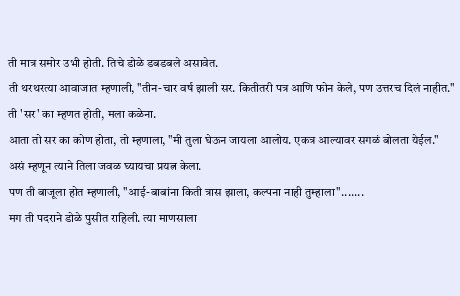ती मात्र समोर उभी होती. तिचे डोळे डबडबले असावेत.
ती थरथरत्या आवाजात म्हणाली, "तीन-चार वर्ष झाली सर. कितीतरी पत्र आणि फोन केले, पण उत्तरच दिलं नाहीत."
ती 'सर' का म्हणत होती, मला कळेना.
आता तो सर का कोण होता, तो म्हणाला, "मी तुला घेऊन जायला आलोय. एकत्र आल्यावर सगळं बोलता येईल."
असं म्हणून त्याने तिला जवळ घ्यायचा प्रयत्न केला.
पण ती बाजूला होत म्हणाली, "आई-बाबांना किती त्रास झाला, कल्पना नाही तुम्हाला".......
मग ती पदराने डोळे पुसीत राहिली. त्या माणसाला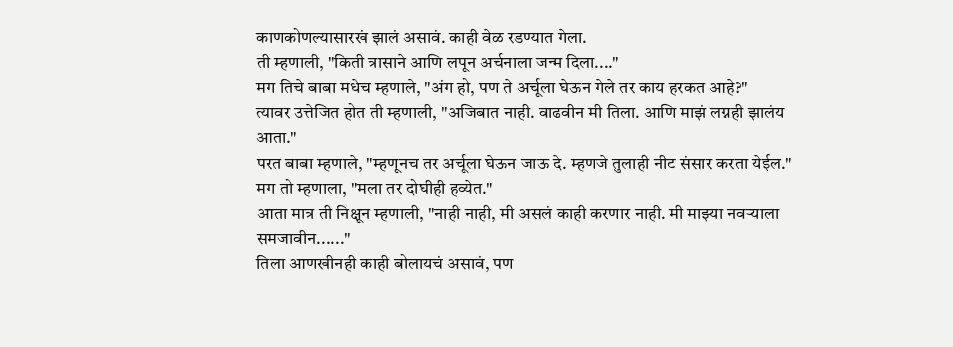काणकोणल्यासारखं झालं असावं. काही वेळ रडण्यात गेला.
ती म्हणाली, "किती त्रासाने आणि लपून अर्चनाला जन्म दिला...."
मग तिचे बाबा मधेच म्हणाले, "अंग हो, पण ते अर्चूला घेऊन गेले तर काय हरकत आहे?"
त्यावर उत्तेजित होत ती म्हणाली, "अजिबात नाही. वाढवीन मी तिला. आणि माझं लग्नही झालंय आता."
परत बाबा म्हणाले, "म्हणूनच तर अर्चूला घेऊन जाऊ दे. म्हणजे तुलाही नीट संसार करता येईल."
मग तो म्हणाला, "मला तर दोघीही हव्येत."
आता मात्र ती निक्षून म्हणाली, "नाही नाही, मी असलं काही करणार नाही. मी माझ्या नवऱ्याला समजावीन......"
तिला आणखीनही काही बोलायचं असावं, पण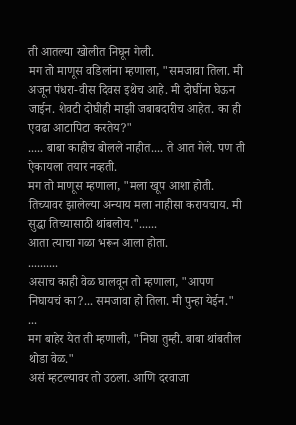ती आतल्या खोलीत निघून गेली.
मग तो माणूस वडिलांना म्हणाला, "समजावा तिला. मी अजून पंधरा-वीस दिवस इथेच आहे. मी दोघींना घेऊन जाईन. शेवटी दोघीही माझी जबाबदारीच आहेत. का ही एवढा आटापिटा करतेय?"
..... बाबा काहीच बोलले नाहीत.... ते आत गेले. पण ती ऐकायला तयार नव्हती.
मग तो माणूस म्हणाला, "मला खूप आशा होती. तिच्यावर झालेल्या अन्याय मला नाहीसा करायचाय. मी सुद्धा तिच्यासाठी थांबलोय."......
आता त्याचा गळा भरून आला होता.
..........
असाच काही वेळ घालवून तो म्हणाला, "आपण निघायचं का?... समजावा हो तिला. मी पुन्हा येईन."
...
मग बाहेर येत ती म्हणाली, "निघा तुम्ही. बाबा थांबतील थोडा वेळ."
असं म्हटल्यावर तो उठला. आणि दरवाजा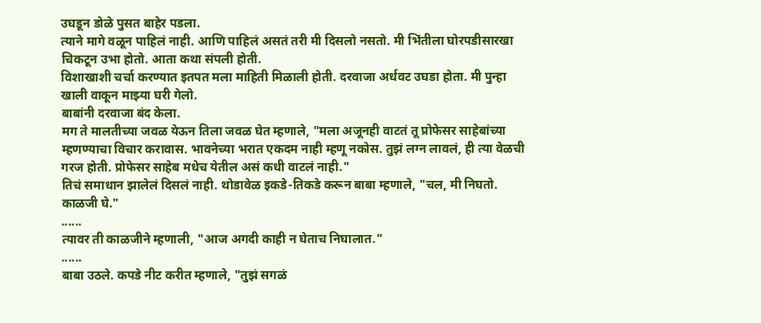उघडून डोळे पुसत बाहेर पडला.
त्याने मागे वळून पाहिलं नाही. आणि पाहिलं असतं तरी मी दिसलो नसतो. मी भिंतीला घोरपडीसारखा चिकटून उभा होतो. आता कथा संपली होती.
विशाखाशी चर्चा करण्यात इतपत मला माहिती मिळाली होती. दरवाजा अर्धवट उघडा होता. मी पुन्हा खाली वाकून माझ्या घरी गेलो.
बाबांनी दरवाजा बंद केला.
मग ते मालतीच्या जवळ येऊन तिला जवळ घेत म्हणाले, "मला अजूनही वाटतं तू प्रोफेसर साहेबांच्या म्हणण्याचा विचार करावास. भावनेच्या भरात एकदम नाही म्हणू नकोस. तुझं लग्न लावलं, ही त्या वेळची गरज होती. प्रोफेसर साहेब मधेच येतील असं कधी वाटलं नाही."
तिचं समाधान झालेलं दिसलं नाही. थोडावेळ इकडे-तिकडे करून बाबा म्हणाले, "चल, मी निघतो. काळजी घे."
......
त्यावर ती काळजीने म्हणाली, "आज अगदी काही न घेताच निघालात."
......
बाबा उठले. कपडे नीट करीत म्हणाले, "तुझं सगळं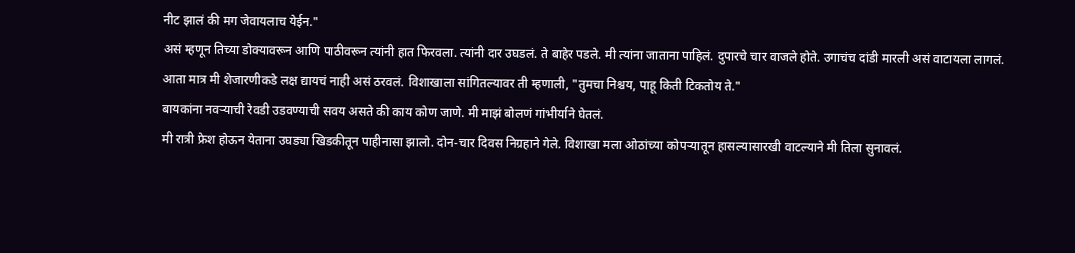नीट झालं की मग जेवायलाच येईन."
असं म्हणून तिच्या डोक्यावरून आणि पाठीवरून त्यांनी हात फिरवला. त्यांनी दार उघडलं. ते बाहेर पडले. मी त्यांना जाताना पाहिलं. दुपारचे चार वाजले होते. उगाचंच दांडी मारली असं वाटायला लागलं.
आता मात्र मी शेजारणीकडे लक्ष द्यायचं नाही असं ठरवलं. विशाखाला सांगितल्यावर ती म्हणाली, "तुमचा निश्चय, पाहू किती टिकतोय ते."
बायकांना नवऱ्याची रेवडी उडवण्याची सवय असते की काय कोण जाणे. मी माझं बोलणं गांभीर्याने घेतलं.
मी रात्री फ्रेश होऊन येताना उघड्या खिडकीतून पाहीनासा झालो. दोन-चार दिवस निग्रहाने गेले. विशाखा मला ओठांच्या कोपऱ्यातून हासल्यासारखी वाटल्याने मी तिला सुनावलं.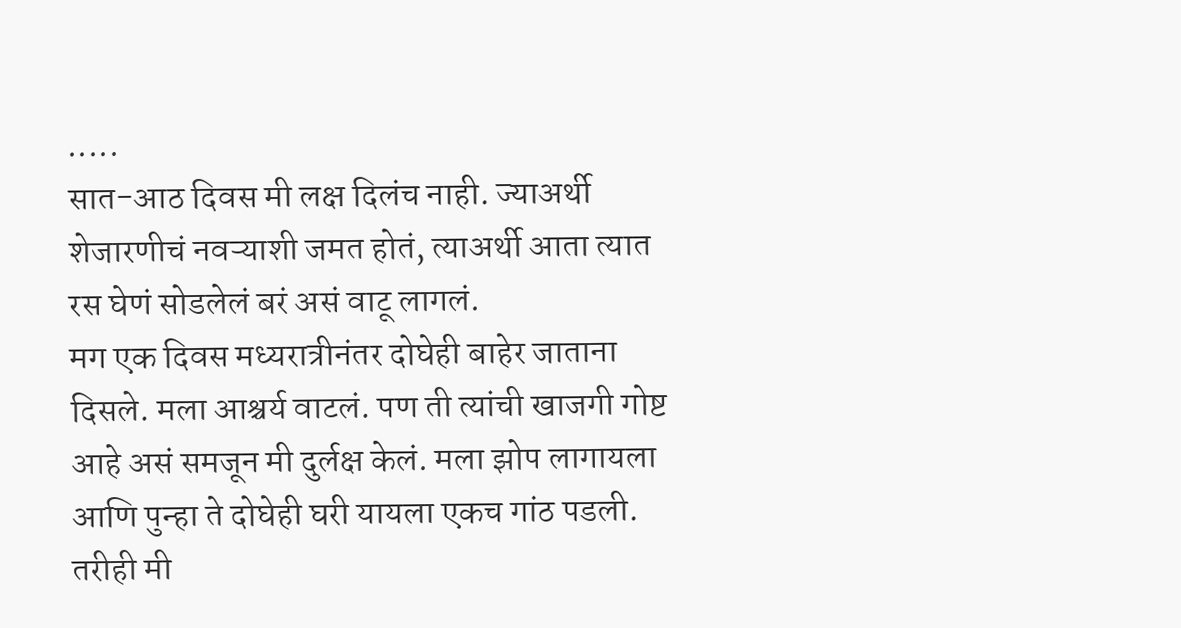.....
सात-आठ दिवस मी लक्ष दिलंच नाही. ज्याअर्थी शेजारणीचं नवऱ्याशी जमत होतं, त्याअर्थी आता त्यात रस घेणं सोडलेलं बरं असं वाटू लागलं.
मग एक दिवस मध्यरात्रीनंतर दोघेही बाहेर जाताना दिसले. मला आश्चर्य वाटलं. पण ती त्यांची खाजगी गोष्ट आहे असं समजून मी दुर्लक्ष केलं. मला झोप लागायला आणि पुन्हा ते दोघेही घरी यायला एकच गांठ पडली. तरीही मी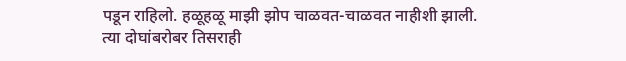पडून राहिलो. हळूहळू माझी झोप चाळवत-चाळवत नाहीशी झाली.
त्या दोघांबरोबर तिसराही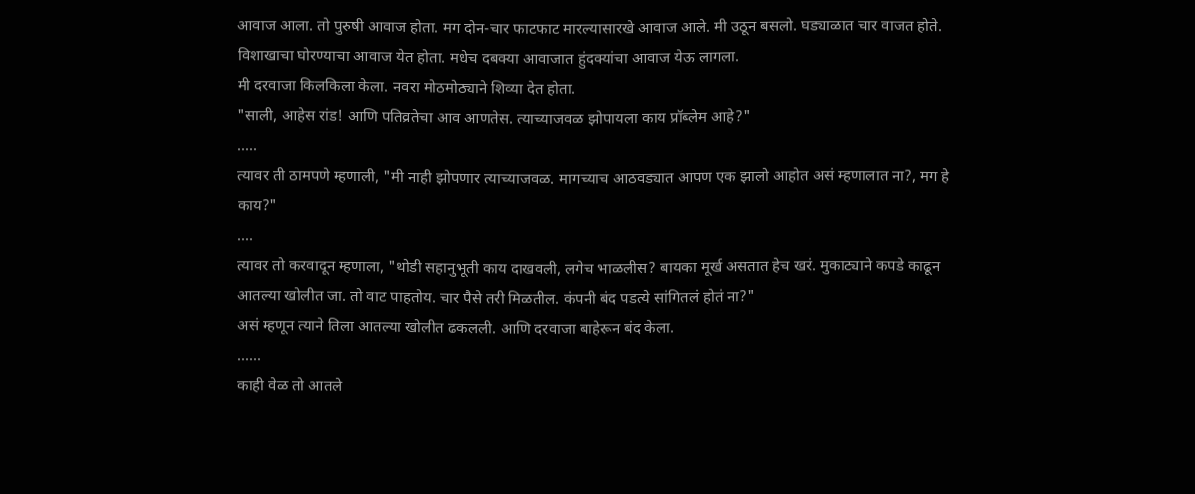आवाज आला. तो पुरुषी आवाज होता. मग दोन-चार फाटफाट मारल्यासारखे आवाज आले. मी उठून बसलो. घड्याळात चार वाजत होते. विशाखाचा घोरण्याचा आवाज येत होता. मधेच दबक्या आवाजात हुंदक्यांचा आवाज येऊ लागला.
मी दरवाजा किलकिला केला. नवरा मोठमोठ्याने शिव्या देत होता.
"साली, आहेस रांड! आणि पतिव्रतेचा आव आणतेस. त्याच्याजवळ झोपायला काय प्रॉब्लेम आहे?"
.....
त्यावर ती ठामपणे म्हणाली, "मी नाही झोपणार त्याच्याजवळ. मागच्याच आठवड्यात आपण एक झालो आहोत असं म्हणालात ना?, मग हे काय?"
....
त्यावर तो करवादून म्हणाला, "थोडी सहानुभूती काय दाखवली, लगेच भाळलीस? बायका मूर्ख असतात हेच खरं. मुकाट्याने कपडे काढून आतल्या खोलीत जा. तो वाट पाहतोय. चार पैसे तरी मिळतील. कंपनी बंद पडत्ये सांगितलं होतं ना?"
असं म्हणून त्याने तिला आतल्या खोलीत ढकलली. आणि दरवाजा बाहेरून बंद केला.
......
काही वेळ तो आतले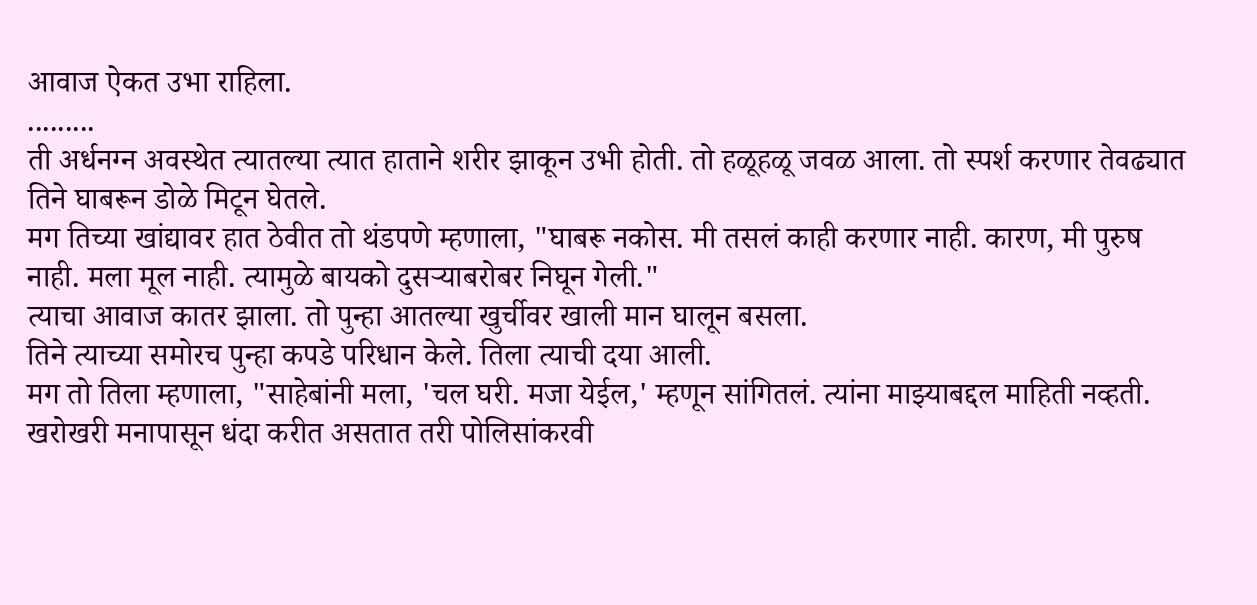आवाज ऐकत उभा राहिला.
.........
ती अर्धनग्न अवस्थेत त्यातल्या त्यात हाताने शरीर झाकून उभी होती. तो हळूहळू जवळ आला. तो स्पर्श करणार तेवढ्यात तिने घाबरून डोळे मिटून घेतले.
मग तिच्या खांद्यावर हात ठेवीत तो थंडपणे म्हणाला, "घाबरू नकोस. मी तसलं काही करणार नाही. कारण, मी पुरुष नाही. मला मूल नाही. त्यामुळे बायको दुसऱ्याबरोबर निघून गेली."
त्याचा आवाज कातर झाला. तो पुन्हा आतल्या खुर्चीवर खाली मान घालून बसला.
तिने त्याच्या समोरच पुन्हा कपडे परिधान केले. तिला त्याची दया आली.
मग तो तिला म्हणाला, "साहेबांनी मला, 'चल घरी. मजा येईल,' म्हणून सांगितलं. त्यांना माझ्याबद्दल माहिती नव्हती. खरोखरी मनापासून धंदा करीत असतात तरी पोलिसांकरवी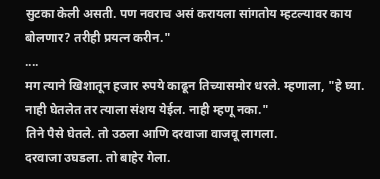सुटका केली असती. पण नवराच असं करायला सांगतोय म्हटल्यावर काय बोलणार? तरीही प्रयत्न करीन."
....
मग त्याने खिशातून हजार रुपये काढून तिच्यासमोर धरले. म्हणाला, "हे घ्या. नाही घेतलेत तर त्याला संशय येईल. नाही म्हणू नका."
तिने पैसे घेतले. तो उठला आणि दरवाजा वाजवू लागला.
दरवाजा उघडला. तो बाहेर गेला.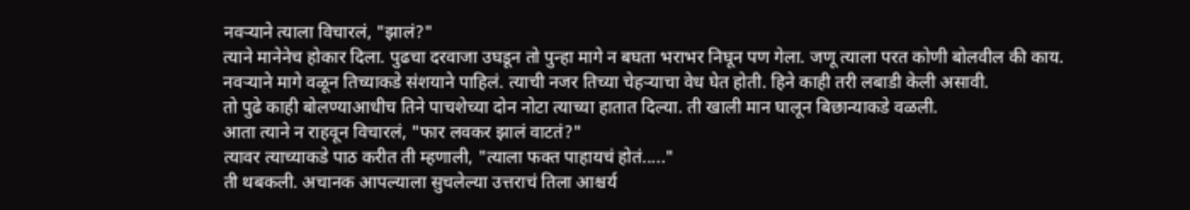नवऱ्याने त्याला विचारलं, "झालं?"
त्याने मानेनेच होकार दिला. पुढचा दरवाजा उघडून तो पुन्हा मागे न बघता भराभर निघून पण गेला. जणू त्याला परत कोणी बोलवील की काय.
नवऱ्याने मागे वळून तिच्याकडे संशयाने पाहिलं. त्याची नजर तिच्या चेहऱ्याचा वेध घेत होती. हिने काही तरी लबाडी केली असावी.
तो पुढे काही बोलण्याआधीच तिने पाचशेच्या दोन नोटा त्याच्या हातात दिल्या. ती खाली मान घालून बिछान्याकडे वळली.
आता त्याने न राहवून विचारलं, "फार लवकर झालं वाटतं?"
त्यावर त्याच्याकडे पाठ करीत ती म्हणाली, "त्याला फक्त पाहायचं होतं....."
ती थबकली. अचानक आपल्याला सुचलेल्या उत्तराचं तिला आश्चर्य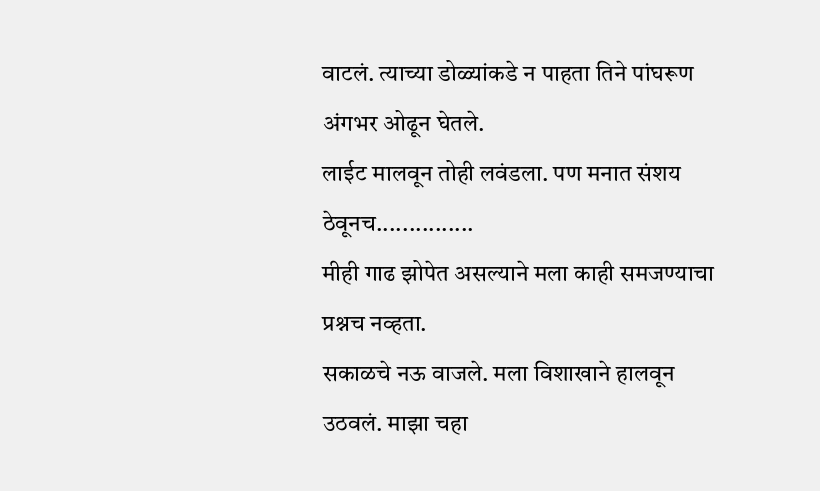वाटलं. त्याच्या डोळ्यांकडे न पाहता तिने पांघरूण अंगभर ओढून घेतले.
लाईट मालवून तोही लवंडला. पण मनात संशय ठेवूनच...............
मीही गाढ झोपेत असल्याने मला काही समजण्याचा प्रश्नच नव्हता.
सकाळचे नऊ वाजले. मला विशाखाने हालवून उठवलं. माझा चहा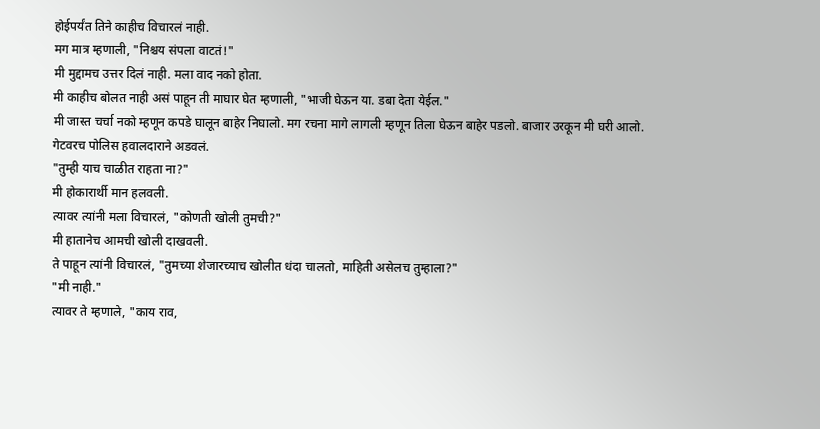होईपर्यंत तिने काहीच विचारलं नाही.
मग मात्र म्हणाली, "निश्चय संपला वाटतं!"
मी मुद्दामच उत्तर दिलं नाही. मला वाद नको होता.
मी काहीच बोलत नाही असं पाहून ती माघार घेत म्हणाली, "भाजी घेऊन या. डबा देता येईल."
मी जास्त चर्चा नको म्हणून कपडे घालून बाहेर निघालो. मग रचना मागे लागली म्हणून तिला घेऊन बाहेर पडलो. बाजार उरकून मी घरी आलो.
गेटवरच पोलिस हवालदाराने अडवलं.
"तुम्ही याच चाळीत राहता ना?"
मी होकारार्थी मान हलवली.
त्यावर त्यांनी मला विचारलं, "कोणती खोली तुमची?"
मी हातानेच आमची खोली दाखवली.
ते पाहून त्यांनी विचारलं, "तुमच्या शेजारच्याच खोलीत धंदा चालतो, माहिती असेलच तुम्हाला?"
"मी नाही."
त्यावर ते म्हणाले, "काय राव,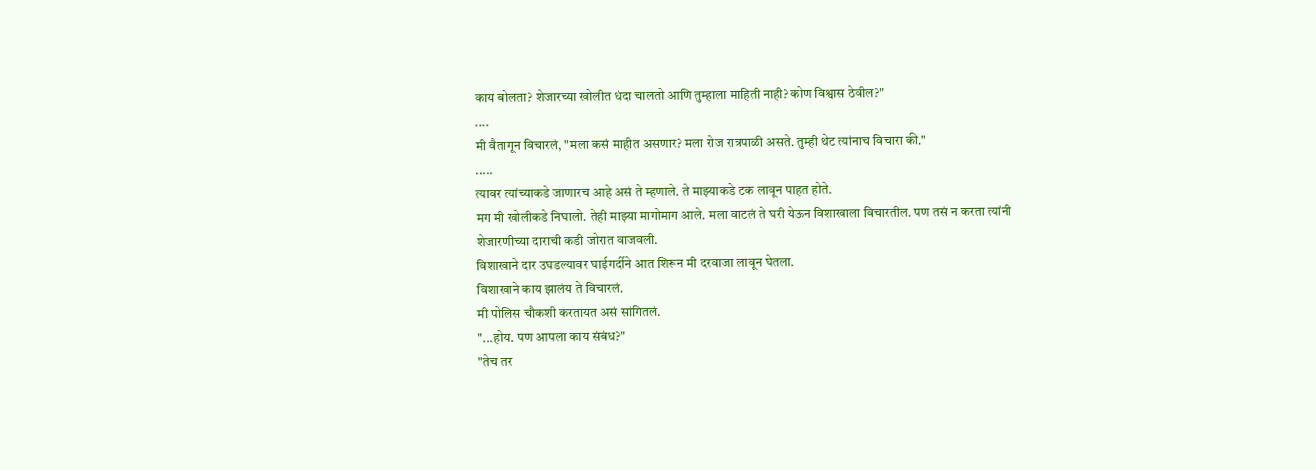काय बोलता? शेजारच्या खोलीत धंदा चालतो आणि तुम्हाला माहिती नाही? कोण विश्वास ठेवील?"
....
मी वैतागून विचारलं, "मला कसं माहीत असणार? मला रोज रात्रपाळी असते. तुम्ही थेट त्यांनाच विचारा की."
.....
त्यावर त्यांच्याकडे जाणारच आहे असं ते म्हणाले. ते माझ्याकडे टक लावून पाहत होते.
मग मी खोलीकडे निघालो. तेही माझ्या मागोमाग आले. मला वाटलं ते घरी येऊन विशाखाला विचारतील. पण तसं न करता त्यांनी शेजारणीच्या दाराची कडी जोरात वाजवली.
विशाखाने दार उघडल्यावर घाईगर्दीने आत शिरून मी दरवाजा लावून घेतला.
विशाखाने काय झालंय ते विचारलं.
मी पोलिस चौकशी करतायत असं सांगितलं.
"...होय. पण आपला काय संबंध?"
"तेच तर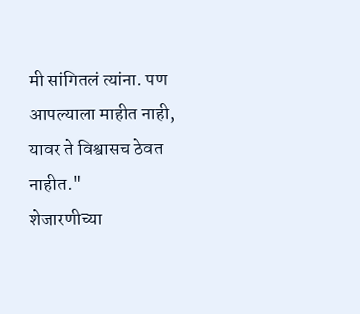मी सांगितलं त्यांना. पण आपल्याला माहीत नाही, यावर ते विश्वासच ठेवत नाहीत."
शेजारणीच्या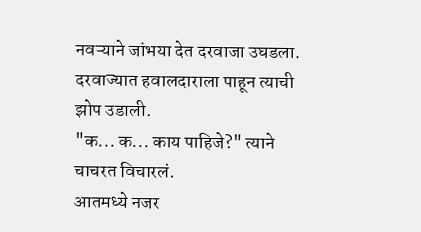नवऱ्याने जांभया देत दरवाजा उघडला. दरवाज्यात हवालदाराला पाहून त्याची झोप उडाली.
"क... क... काय पाहिजे?" त्याने चाचरत विचारलं.
आतमध्ये नजर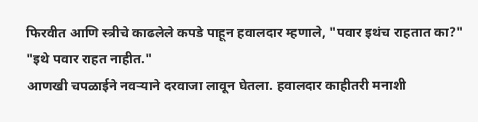फिरवीत आणि स्त्रीचे काढलेले कपडे पाहून हवालदार म्हणाले, "पवार इथंच राहतात का?"
"इथे पवार राहत नाहीत."
आणखी चपळाईने नवऱ्याने दरवाजा लावून घेतला. हवालदार काहीतरी मनाशी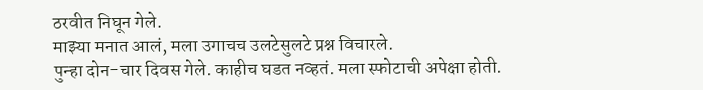ठरवीत निघून गेले.
माझ्या मनात आलं, मला उगाचच उलटेसुलटे प्रश्न विचारले.
पुन्हा दोन-चार दिवस गेले. काहीच घडत नव्हतं. मला स्फोटाची अपेक्षा होती.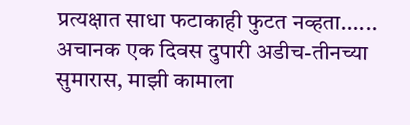प्रत्यक्षात साधा फटाकाही फुटत नव्हता......
अचानक एक दिवस दुपारी अडीच-तीनच्या सुमारास, माझी कामाला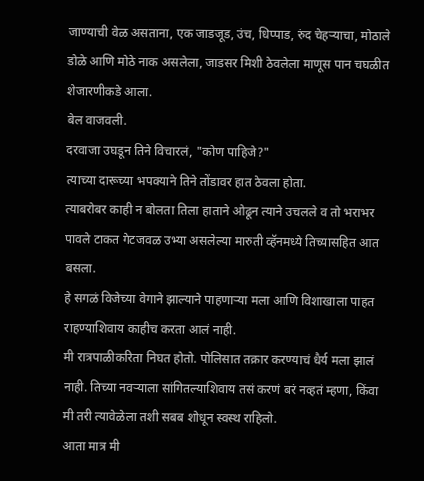जाण्याची वेळ असताना, एक जाडजूड, उंच, धिप्पाड, रुंद चेहऱ्याचा, मोठाले डोळे आणि मोठे नाक असलेला, जाडसर मिशी ठेवलेला माणूस पान चघळीत शेजारणीकडे आला.
बेल वाजवली.
दरवाजा उघडून तिने विचारलं, "कोण पाहिजे?"
त्याच्या दारूच्या भपक्याने तिने तोंडावर हात ठेवला होता.
त्याबरोबर काही न बोलता तिला हाताने ओढून त्याने उचलले व तो भराभर पावले टाकत गेटजवळ उभ्या असलेल्या मारुती व्हॅनमध्ये तिच्यासहित आत बसला.
हे सगळं विजेच्या वेगाने झाल्याने पाहणाऱ्या मला आणि विशाखाला पाहत राहण्याशिवाय काहीच करता आलं नाही.
मी रात्रपाळीकरिता निघत होतो. पोलिसात तक्रार करण्याचं धैर्य मला झालं नाही. तिच्या नवऱ्याला सांगितल्याशिवाय तसं करणं बरं नव्हतं म्हणा, किंवा मी तरी त्यावेळेला तशी सबब शोधून स्वस्थ राहिलो.
आता मात्र मी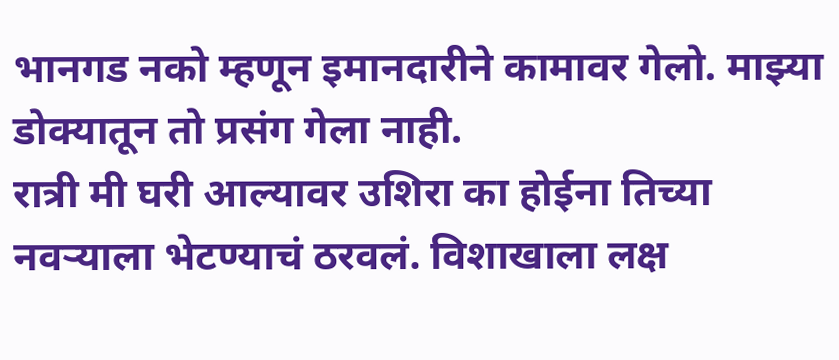भानगड नको म्हणून इमानदारीने कामावर गेलो. माझ्या डोक्यातून तो प्रसंग गेला नाही.
रात्री मी घरी आल्यावर उशिरा का होईना तिच्या नवऱ्याला भेटण्याचं ठरवलं. विशाखाला लक्ष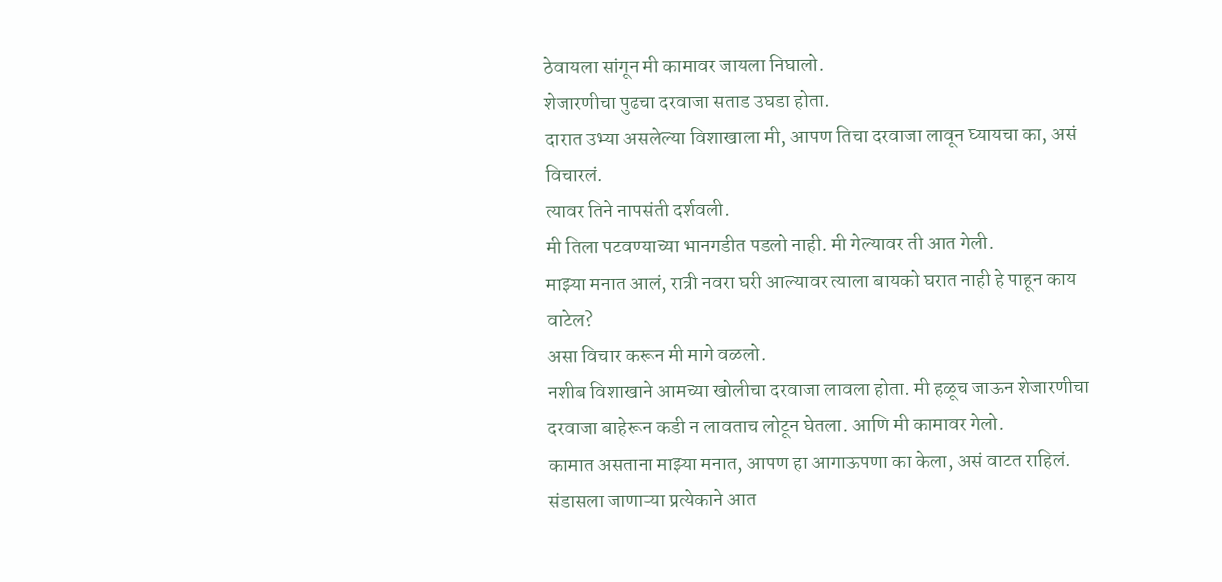ठेवायला सांगून मी कामावर जायला निघालो.
शेजारणीचा पुढचा दरवाजा सताड उघडा होता.
दारात उभ्या असलेल्या विशाखाला मी, आपण तिचा दरवाजा लावून घ्यायचा का, असं विचारलं.
त्यावर तिने नापसंती दर्शवली.
मी तिला पटवण्याच्या भानगडीत पडलो नाही. मी गेल्यावर ती आत गेली.
माझ्या मनात आलं, रात्री नवरा घरी आल्यावर त्याला बायको घरात नाही हे पाहून काय वाटेल?
असा विचार करून मी मागे वळलो.
नशीब विशाखाने आमच्या खोलीचा दरवाजा लावला होता. मी हळूच जाऊन शेजारणीचा दरवाजा बाहेरून कडी न लावताच लोटून घेतला. आणि मी कामावर गेलो.
कामात असताना माझ्या मनात, आपण हा आगाऊपणा का केला, असं वाटत राहिलं. संडासला जाणाऱ्या प्रत्येकाने आत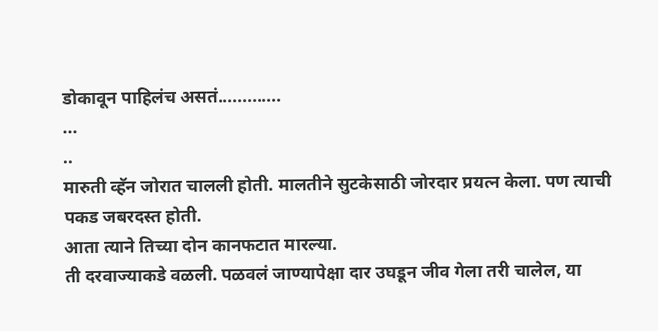डोकावून पाहिलंच असतं.............
...
..
मारुती व्हॅन जोरात चालली होती. मालतीने सुटकेसाठी जोरदार प्रयत्न केला. पण त्याची पकड जबरदस्त होती.
आता त्याने तिच्या दोन कानफटात मारल्या.
ती दरवाज्याकडे वळली. पळवलं जाण्यापेक्षा दार उघडून जीव गेला तरी चालेल, या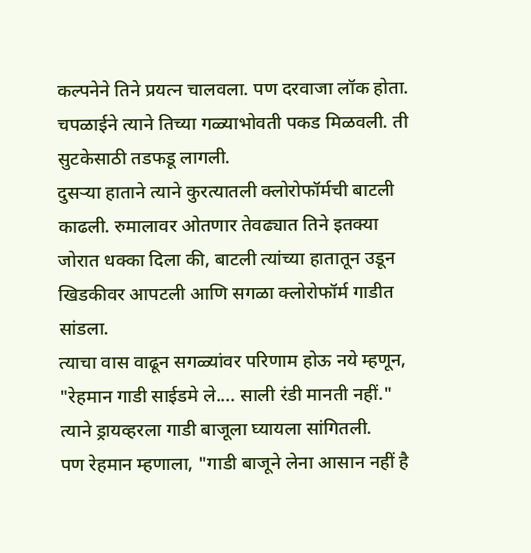कल्पनेने तिने प्रयत्न चालवला. पण दरवाजा लॉक होता.
चपळाईने त्याने तिच्या गळ्याभोवती पकड मिळवली. ती सुटकेसाठी तडफडू लागली.
दुसऱ्या हाताने त्याने कुरत्यातली क्लोरोफॉर्मची बाटली काढली. रुमालावर ओतणार तेवढ्यात तिने इतक्या जोरात धक्का दिला की, बाटली त्यांच्या हातातून उडून खिडकीवर आपटली आणि सगळा क्लोरोफॉर्म गाडीत सांडला.
त्याचा वास वाढून सगळ्यांवर परिणाम होऊ नये म्हणून, "रेहमान गाडी साईडमे ले.... साली रंडी मानती नहीं."
त्याने ड्रायव्हरला गाडी बाजूला घ्यायला सांगितली.
पण रेहमान म्हणाला, "गाडी बाजूने लेना आसान नहीं है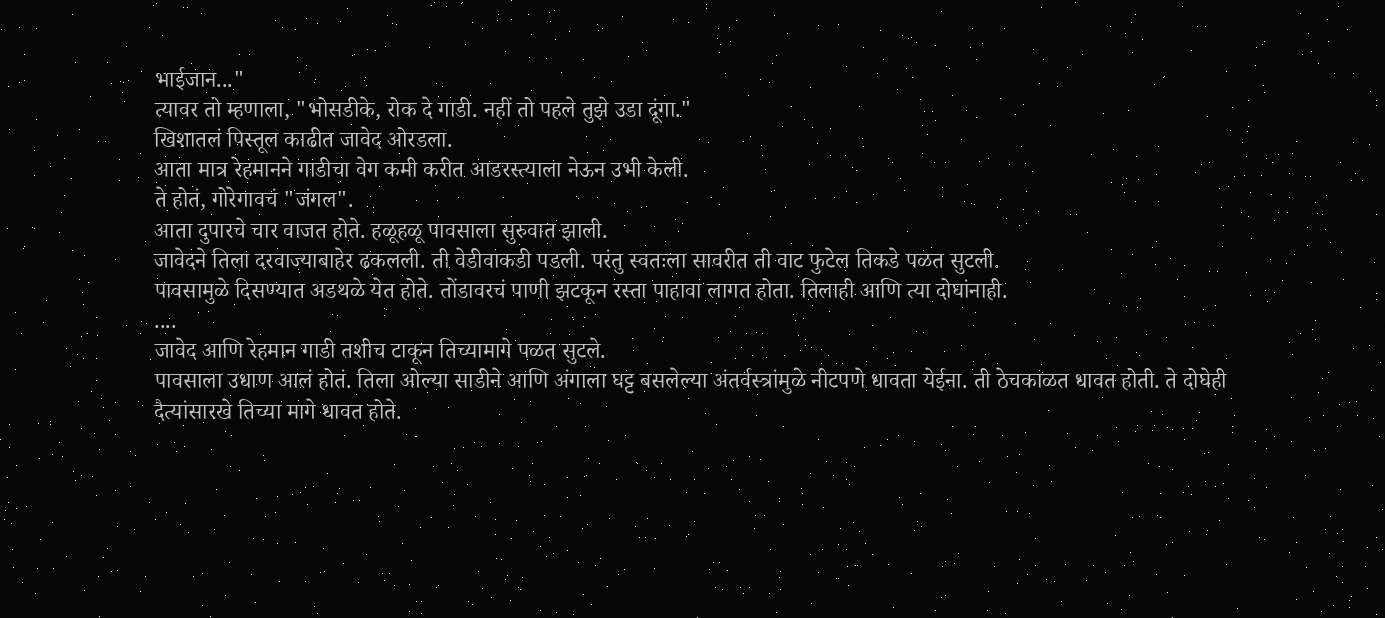भाईजान..."
त्यावर तो म्हणाला, "भोसडीके, रोक दे गाडी. नहीं तो पहले तुझे उडा दूंगा."
खिशातलं पिस्तूल काढीत जावेद ओरडला.
आता मात्र रेहमानने गाडीचा वेग कमी करीत आडरस्त्याला नेऊन उभी केली.
ते होतं, गोरेगावचं "जंगल".
आता दुपारचे चार वाजत होते. हळूहळू पावसाला सुरुवात झाली.
जावेदने तिला दरवाज्याबाहेर ढकलली. ती वेडीवाकडी पडली. परंतु स्वतःला सावरीत ती वाट फुटेल तिकडे पळत सुटली.
पावसामुळे दिसण्यात अडथळे येत होते. तोंडावरचं पाणी झटकून रस्ता पाहावा लागत होता. तिलाही आणि त्या दोघांनाही.
....
जावेद आणि रेहमान गाडी तशीच टाकून तिच्यामागे पळत सुटले.
पावसाला उधाण आलं होतं. तिला ओल्या साडीने आणि अंगाला घट्ट बसलेल्या अंतर्वस्त्रांमुळे नीटपणे धावता येईना. ती ठेचकाळत धावत होती. ते दोघेही दैत्यांसारखे तिच्या मागे धावत होते.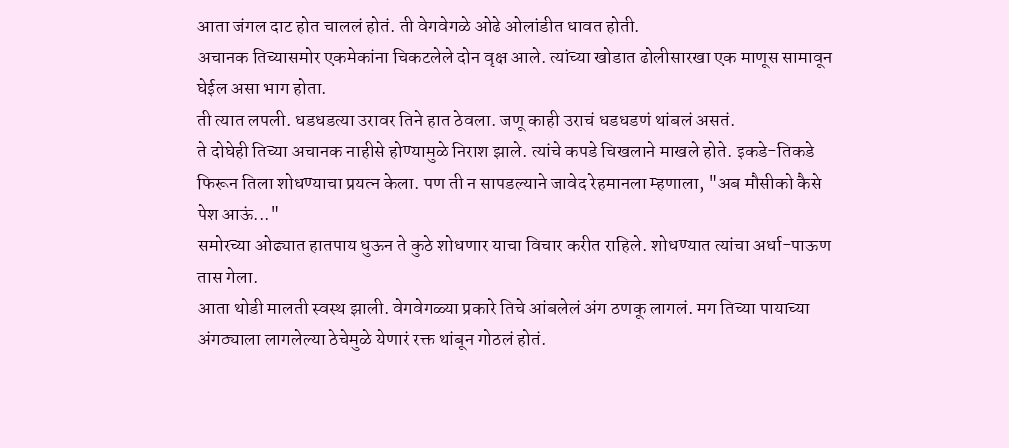आता जंगल दाट होत चाललं होतं. ती वेगवेगळे ओढे ओलांडीत धावत होती.
अचानक तिच्यासमोर एकमेकांना चिकटलेले दोन वृक्ष आले. त्यांच्या खोडात ढोलीसारखा एक माणूस सामावून घेईल असा भाग होता.
ती त्यात लपली. धडधडत्या उरावर तिने हात ठेवला. जणू काही उराचं धडधडणं थांबलं असतं.
ते दोघेही तिच्या अचानक नाहीसे होण्यामुळे निराश झाले. त्यांचे कपडे चिखलाने माखले होते. इकडे-तिकडे फिरून तिला शोधण्याचा प्रयत्न केला. पण ती न सापडल्याने जावेद रेहमानला म्हणाला, "अब मौसीको कैसे पेश आऊं..."
समोरच्या ओढ्यात हातपाय धुऊन ते कुठे शोधणार याचा विचार करीत राहिले. शोधण्यात त्यांचा अर्धा-पाऊण तास गेला.
आता थोडी मालती स्वस्थ झाली. वेगवेगळ्या प्रकारे तिचे आंबलेलं अंग ठणकू लागलं. मग तिच्या पायाच्या अंगठ्याला लागलेल्या ठेचेमुळे येणारं रक्त थांबून गोठलं होतं.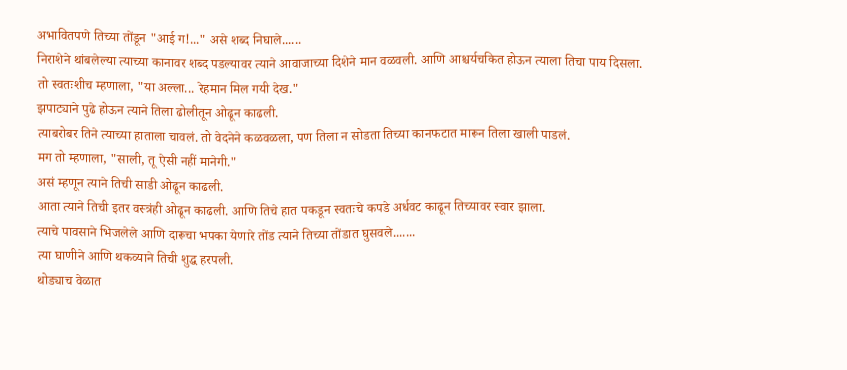अभावितपणे तिच्या तोंडून "आई ग!..." असे शब्द निघाले......
निराशेने थांबलेल्या त्याच्या कानावर शब्द पडल्यावर त्याने आवाजाच्या दिशेने मान वळवली. आणि आश्चर्यचकित होऊन त्याला तिचा पाय दिसला.
तो स्वतःशीच म्हणाला, "या अल्ला... रेहमान मिल गयी देख."
झपाट्याने पुढे होऊन त्याने तिला ढोलीतून ओढून काढली.
त्याबरोबर तिने त्याच्या हाताला चावलं. तो वेदनेने कळवळला, पण तिला न सोडता तिच्या कानफटात मारून तिला खाली पाडलं.
मग तो म्हणाला, "साली, तू ऐसी नहीं मानेगी."
असं म्हणून त्याने तिची साडी ओढून काढली.
आता त्याने तिची इतर वस्त्रंही ओढून काढली. आणि तिचे हात पकडून स्वतःचे कपडे अर्धवट काढून तिच्यावर स्वार झाला.
त्याचे पावसाने भिजलेले आणि दारूचा भपका येणारे तोंड त्याने तिच्या तोंडात घुसवले.......
त्या घाणीने आणि थकव्याने तिची शुद्ध हरपली.
थोड्याच वेळात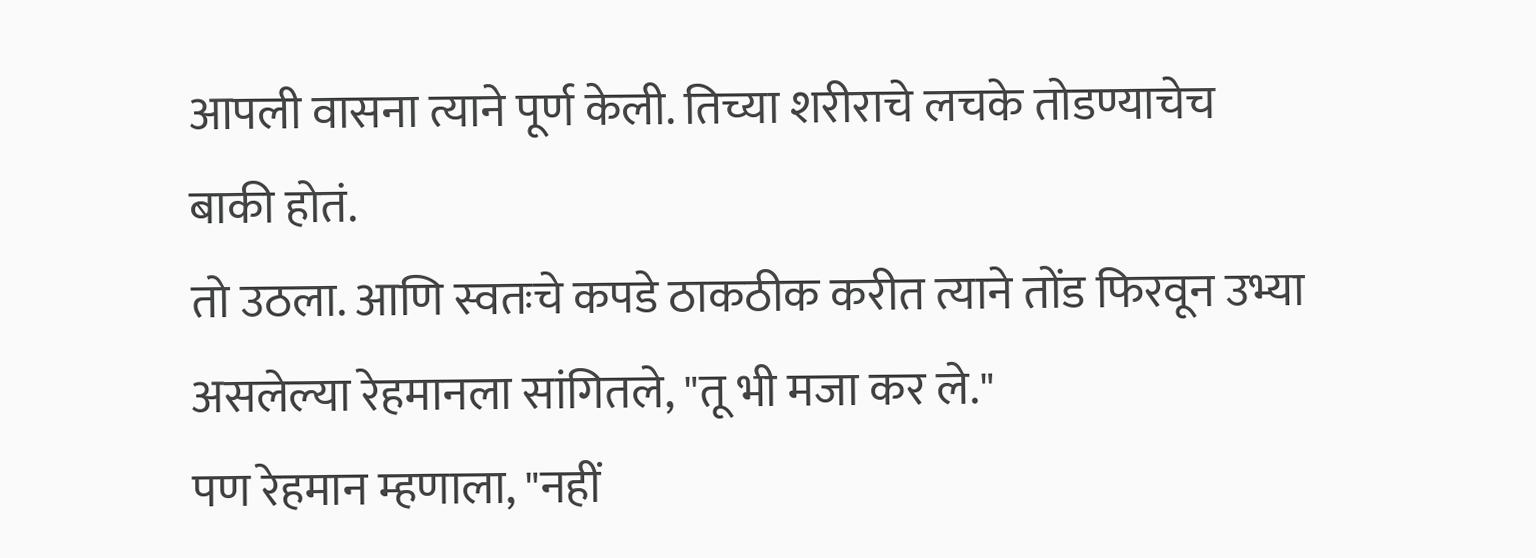आपली वासना त्याने पूर्ण केली. तिच्या शरीराचे लचके तोडण्याचेच बाकी होतं.
तो उठला. आणि स्वतःचे कपडे ठाकठीक करीत त्याने तोंड फिरवून उभ्या असलेल्या रेहमानला सांगितले, "तू भी मजा कर ले."
पण रेहमान म्हणाला, "नहीं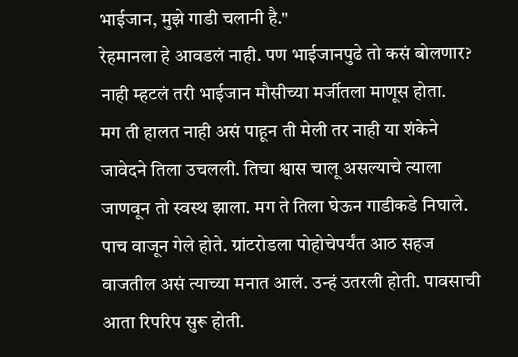भाईजान, मुझे गाडी चलानी है."
रेहमानला हे आवडलं नाही. पण भाईजानपुढे तो कसं बोलणार? नाही म्हटलं तरी भाईजान मौसीच्या मर्जीतला माणूस होता.
मग ती हालत नाही असं पाहून ती मेली तर नाही या शंकेने जावेदने तिला उचलली. तिचा श्वास चालू असल्याचे त्याला जाणवून तो स्वस्थ झाला. मग ते तिला घेऊन गाडीकडे निघाले.
पाच वाजून गेले होते. ग्रांटरोडला पोहोचेपर्यंत आठ सहज वाजतील असं त्याच्या मनात आलं. उन्हं उतरली होती. पावसाची आता रिपरिप सुरू होती.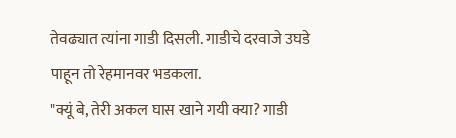तेवढ्यात त्यांना गाडी दिसली. गाडीचे दरवाजे उघडे पाहून तो रेहमानवर भडकला.
"क्यूं बे, तेरी अकल घास खाने गयी क्या? गाडी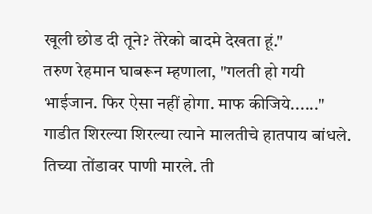खूली छोड दी तूने? तेरेको बादमे देखता हूं."
तरुण रेहमान घाबरून म्हणाला, "गलती हो गयी भाईजान. फिर ऐसा नहीं होगा. माफ कीजिये......"
गाडीत शिरल्या शिरल्या त्याने मालतीचे हातपाय बांधले. तिच्या तोंडावर पाणी मारले. ती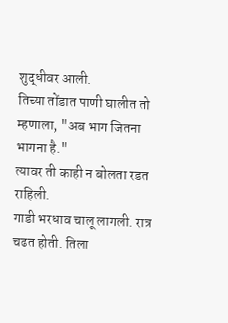शुद्धीवर आली.
तिच्या तोंडात पाणी घालीत तो म्हणाला, "अब भाग जितना भागना है."
त्यावर ती काही न बोलता रडत राहिली.
गाडी भरधाव चालू लागली. रात्र चढत होती. तिला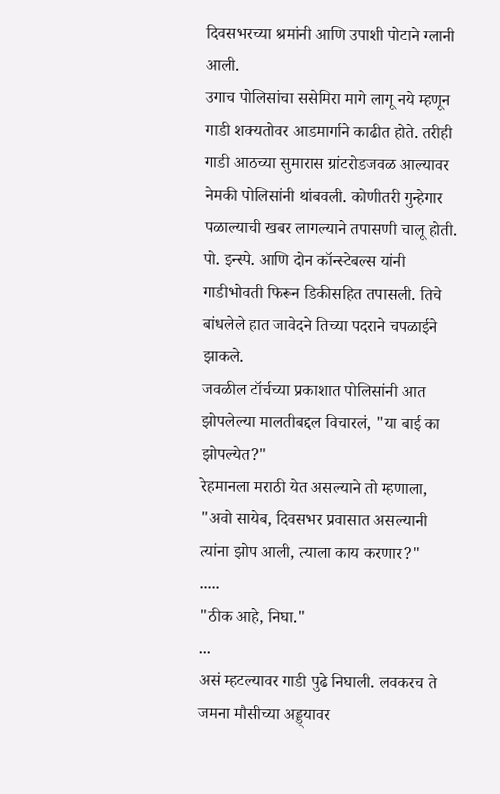दिवसभरच्या श्रमांनी आणि उपाशी पोटाने ग्लानी आली.
उगाच पोलिसांचा ससेमिरा मागे लागू नये म्हणून गाडी शक्यतोवर आडमार्गाने काढीत होते. तरीही गाडी आठच्या सुमारास ग्रांटरोडजवळ आल्यावर नेमकी पोलिसांनी थांबवली. कोणीतरी गुन्हेगार पळाल्याची खबर लागल्याने तपासणी चालू होती.
पो. इन्स्पे. आणि दोन कॉन्स्टेबल्स यांनी गाडीभोवती फिरून डिकीसहित तपासली. तिचे बांधलेले हात जावेदने तिच्या पदराने चपळाईने झाकले.
जवळील टॉर्चच्या प्रकाशात पोलिसांनी आत झोपलेल्या मालतीबद्दल विचारलं, "या बाई का झोपल्येत?"
रेहमानला मराठी येत असल्याने तो म्हणाला, "अवो सायेब, दिवसभर प्रवासात असल्यानी त्यांना झोप आली, त्याला काय करणार?"
.....
"ठीक आहे, निघा."
...
असं म्हटल्यावर गाडी पुढे निघाली. लवकरच ते जमना मौसीच्या अड्ड्यावर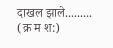दाखल झाले.........
(क्र म श:)